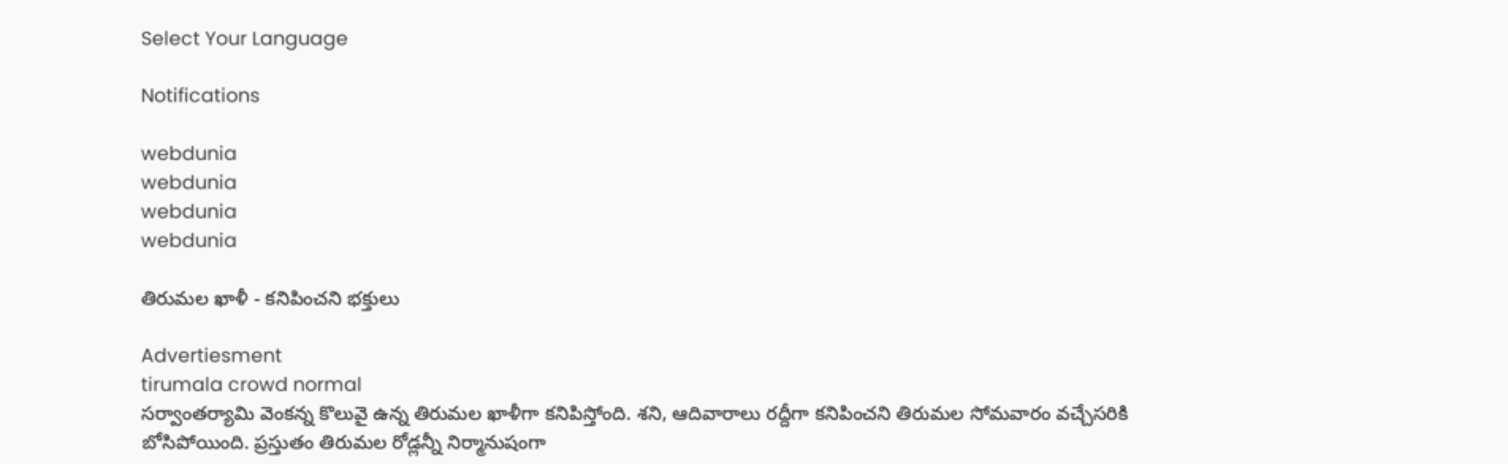Select Your Language

Notifications

webdunia
webdunia
webdunia
webdunia

తిరుమల ఖాళీ - కనిపించని భక్తులు

Advertiesment
tirumala crowd normal
సర్వాంతర్యామి వెంకన్న కొలువై ఉన్న తిరుమల ఖాళీగా కనిపిస్తోంది. శని, ఆదివారాలు రద్దీగా కనిపించని తిరుమల సోమవారం వచ్చేసరికి బోసిపోయింది. ప్రస్తుతం తిరుమల రోడ్లన్నీ నిర్మానుషంగా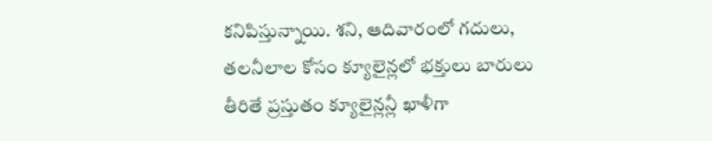కనిపిస్తున్నాయి. శని, ఆదివారంలో గదులు, తలనీలాల కోసం క్యూలైన్లలో భక్తులు బారులు తీరితే ప్రస్తుతం క్యూలైన్లన్లీ ఖాళీగా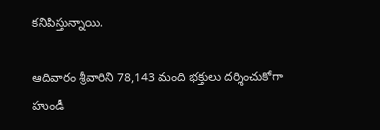కనిపిస్తున్నాయి.

ఆదివారం శ్రీవారిని 78,143 మంది భక్తులు దర్శించుకోగా హుండీ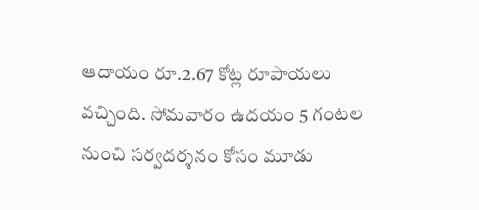ఆదాయం రూ.2.67 కోట్ల రూపాయలు వచ్చింది. సోమవారం ఉదయం 5 గంటల నుంచి సర్వదర్శనం కోసం మూడు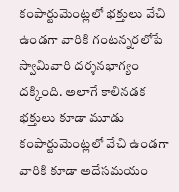కంపార్టుమెంట్లలో భక్తులు వేచి ఉండగా వారికి గంటన్నరలోపే స్వామివారి దర్శనభాగ్యం దక్కింది. అలాగే కాలినడక భక్తులు కూడా మూడు కంపార్టుమెంట్లలో వేచి ఉండగా వారికి కూడా అదేసమయం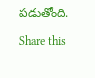పడుతోంది.

Share this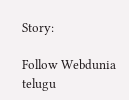Story:

Follow Webdunia telugu